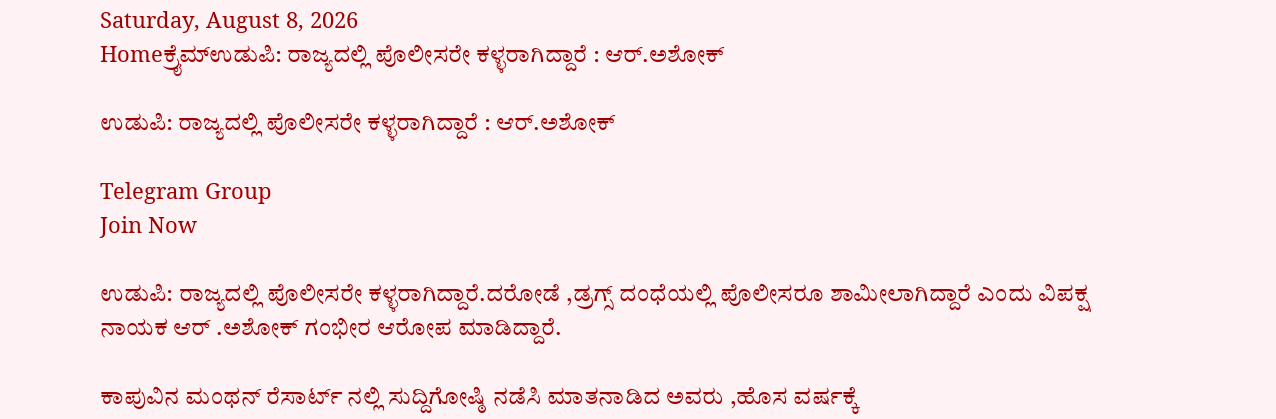Saturday, August 8, 2026
Homeಕ್ರೈಮ್ಉಡುಪಿ: ರಾಜ್ಯದಲ್ಲಿ ಪೊಲೀಸರೇ ಕಳ್ಳರಾಗಿದ್ದಾರೆ : ಆರ್.ಅಶೋಕ್

ಉಡುಪಿ: ರಾಜ್ಯದಲ್ಲಿ ಪೊಲೀಸರೇ ಕಳ್ಳರಾಗಿದ್ದಾರೆ : ಆರ್.ಅಶೋಕ್

Telegram Group
Join Now

ಉಡುಪಿ: ರಾಜ್ಯದಲ್ಲಿ ಪೊಲೀಸರೇ ಕಳ್ಳರಾಗಿದ್ದಾರೆ.ದರೋಡೆ ,ಡ್ರಗ್ಸ್ ದಂಧೆಯಲ್ಲಿ ಪೊಲೀಸರೂ ಶಾಮೀಲಾಗಿದ್ದಾರೆ ಎಂದು ವಿಪಕ್ಷ ನಾಯಕ ಆರ್ .ಅಶೋಕ್ ಗಂಭೀರ ಆರೋಪ ಮಾಡಿದ್ದಾರೆ.

ಕಾಪುವಿನ ಮಂಥನ್ ರೆಸಾರ್ಟ್ ನಲ್ಲಿ ಸುದ್ದಿಗೋಷ್ಠಿ ನಡೆಸಿ ಮಾತನಾಡಿದ ಅವರು ,ಹೊಸ ವರ್ಷಕ್ಕೆ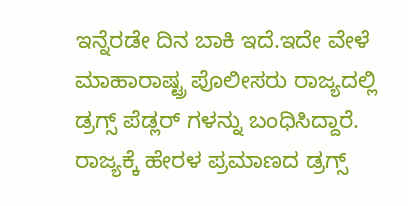ಇನ್ನೆರಡೇ ದಿನ ಬಾಕಿ ಇದೆ.ಇದೇ ವೇಳೆ ಮಾಹಾರಾಷ್ಟ್ರ ಪೊಲೀಸರು ರಾಜ್ಯದಲ್ಲಿ ಡ್ರಗ್ಸ್ ಪೆಡ್ಲರ್ ಗಳನ್ನು ಬಂಧಿಸಿದ್ದಾರೆ. ರಾಜ್ಯಕ್ಕೆ ಹೇರಳ ಪ್ರಮಾಣದ ಡ್ರಗ್ಸ್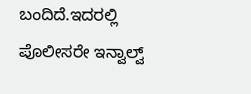ಬಂದಿದೆ.ಇದರಲ್ಲಿ ಪೊಲೀಸರೇ ಇನ್ವಾಲ್ವ್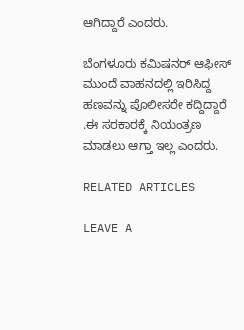ಆಗಿದ್ದಾರೆ ಎಂದರು.

ಬೆಂಗಳೂರು ಕಮಿಷನರ್ ಆಫೀಸ್ ಮುಂದೆ ವಾಹನದಲ್ಲಿ ಇರಿಸಿದ್ದ ಹಣವನ್ನು ಪೊಲೀಸರೇ ಕದ್ದಿದ್ದಾರೆ .ಈ ಸರಕಾರಕ್ಕೆ ನಿಯಂತ್ರಣ ಮಾಡಲು ಆಗ್ತಾ ಇಲ್ಲ ಎಂದರು.

RELATED ARTICLES

LEAVE A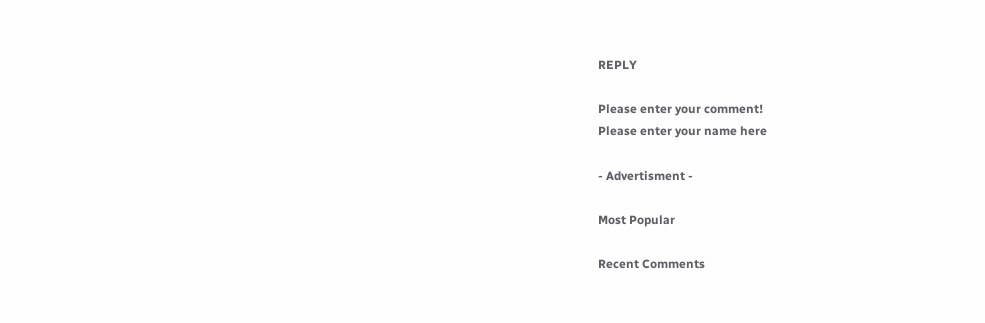REPLY

Please enter your comment!
Please enter your name here

- Advertisment -

Most Popular

Recent Comments